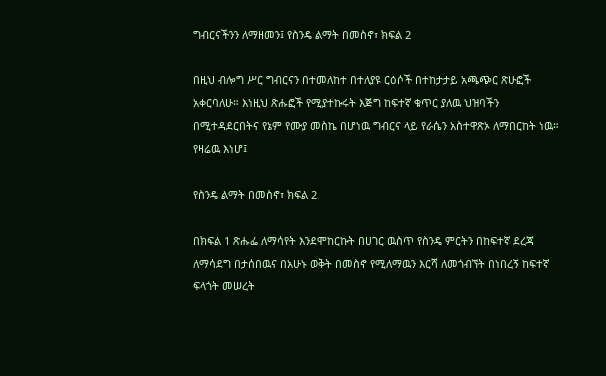ግብርናችንን ለማዘመን፤ የስንዴ ልማት በመስኖ፣ ክፍል 2

በዚህ ብሎግ ሥር ግብርናን በተመለከተ በተለያዩ ርዕሶች በተከታታይ አጫጭር ጽሁፎች አቀርባለሁ። እነዚህ ጽሑፎች የሚያተኩሩት እጅግ ከፍተኛ ቁጥር ያለዉ ህዝባችን በሚተዳደርበትና የኔም የሙያ መስኬ በሆነዉ ግብርና ላይ የራሴን አስተዋጽኦ ለማበርከት ነዉ። የዛሬዉ እነሆ፤

የስንዴ ልማት በመስኖ፣ ክፍል 2

በክፍል 1 ጽሑፌ ለማሳየት እንደሞከርኩት በሀገር ዉስጥ የስንዴ ምርትን በከፍተኛ ደረጃ ለማሳደግ በታሰበዉና በአሁኑ ወቅት በመስኖ የሚለማዉን እርሻ ለመጎብኘት በነበረኝ ከፍተኛ ፍላጎት መሠረት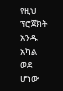የዚህ ፕሮጀክት አንዱ አካል ወደ ሆነው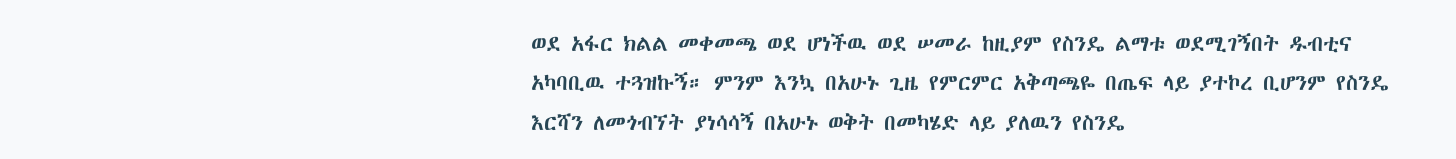ወደ አፋር ክልል መቀመጫ ወደ ሆነችዉ ወደ ሠመራ ከዚያም የስንዴ ልማቱ ወደሚገኝበት ዱብቲና አካባቢዉ ተጓዝኩኝ። ምንም እንኳ በአሁኑ ጊዜ የምርምር አቅጣጫዬ በጤፍ ላይ ያተኮረ ቢሆንም የስንዴ እርሻን ለመጎብኘት ያነሳሳኝ በአሁኑ ወቅት በመካሄድ ላይ ያለዉን የስንዴ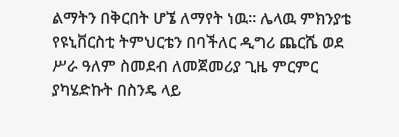ልማትን በቅርበት ሆኜ ለማየት ነዉ። ሌላዉ ምክንያቴ የዩኒቨርስቲ ትምህርቴን በባችለር ዲግሪ ጨርሼ ወደ ሥራ ዓለም ስመደብ ለመጀመሪያ ጊዜ ምርምር ያካሄድኩት በስንዴ ላይ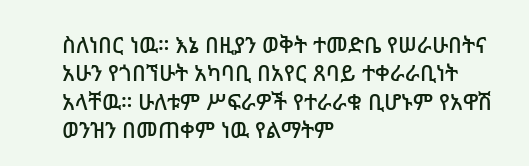ስለነበር ነዉ። እኔ በዚያን ወቅት ተመድቤ የሠራሁበትና አሁን የጎበኘሁት አካባቢ በአየር ጸባይ ተቀራራቢነት አላቸዉ። ሁለቱም ሥፍራዎች የተራራቁ ቢሆኑም የአዋሽ ወንዝን በመጠቀም ነዉ የልማትም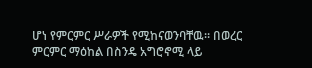ሆነ የምርምር ሥራዎች የሚከናወንባቸዉ። በወረር ምርምር ማዕከል በስንዴ አግሮኖሚ ላይ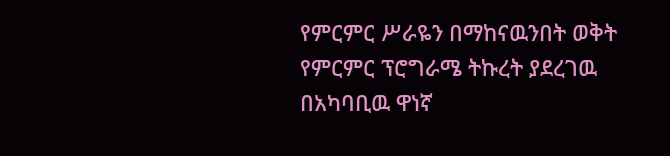የምርምር ሥራዬን በማከናዉንበት ወቅት የምርምር ፕሮግራሜ ትኩረት ያደረገዉ በአካባቢዉ ዋነኛ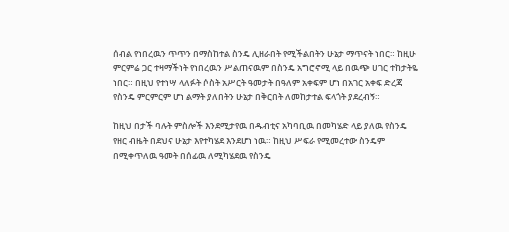ሰብል የነበረዉን ጥጥን በማስከተል ስንዴ ሊዘራበት የሚችልበትን ሁኔታ ማጥናት ነበር። ከዚሁ ምርምሬ ጋር ተዛማችነት የነበረዉን ሥልጠናዉም በስንዴ አግሮኖሚ ላይ በዉጭ ሀገር ተከታትዬ ነበር። በዚህ የተነሣ ላለፉት ሶስት አሥርት ዓመታት በዓለም አቀፍም ሆነ በአገር አቀፍ ድረጃ የስንዴ ምርምርም ሆነ ልማት ያለበትን ሁኔታ በቅርበት ለመከታተል ፍላጎት ያደረብኝ።

ከዚህ በታች ባሉት ምስሎች እንደሚታየዉ በዱብቲና አካባቢዉ በመካሄድ ላይ ያለዉ የስንዴ የዘር ብዜት በደህና ሁኔታ እየተካሄደ እንደሆነ ነዉ። ከዚህ ሥፍራ የሚመረተው ስንዴም በሚቀጥለዉ ዓመት በሰፊዉ ለሚካሄደዉ የስንዴ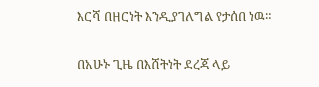እርሻ በዘርነት እንዲያገለግል የታሰበ ነዉ።

በአሁኑ ጊዜ በእሸትነት ደረጃ ላይ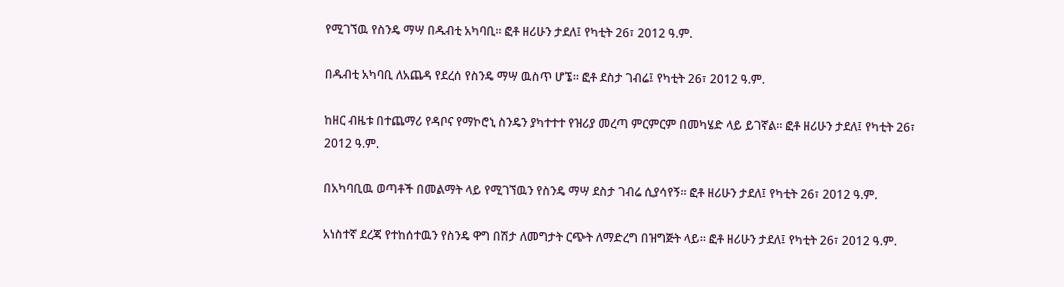የሚገኘዉ የስንዴ ማሣ በዱብቲ አካባቢ። ፎቶ ዘሪሁን ታደለ፤ የካቲት 26፣ 2012 ዓ.ም.

በዱብቲ አካባቢ ለአጨዳ የደረሰ የስንዴ ማሣ ዉስጥ ሆኜ። ፎቶ ደስታ ገብሬ፤ የካቲት 26፣ 2012 ዓ.ም.

ከዘር ብዜቱ በተጨማሪ የዳቦና የማኮሮኒ ስንዴን ያካተተተ የዝሪያ መረጣ ምርምርም በመካሄድ ላይ ይገኛል። ፎቶ ዘሪሁን ታደለ፤ የካቲት 26፣ 2012 ዓ.ም.

በአካባቢዉ ወጣቶች በመልማት ላይ የሚገኘዉን የስንዴ ማሣ ደስታ ገብሬ ሲያሳየኝ። ፎቶ ዘሪሁን ታደለ፤ የካቲት 26፣ 2012 ዓ.ም.

አነስተኛ ደረጃ የተከሰተዉን የስንዴ ዋግ በሽታ ለመግታት ርጭት ለማድረግ በዝግጅት ላይ። ፎቶ ዘሪሁን ታደለ፤ የካቲት 26፣ 2012 ዓ.ም.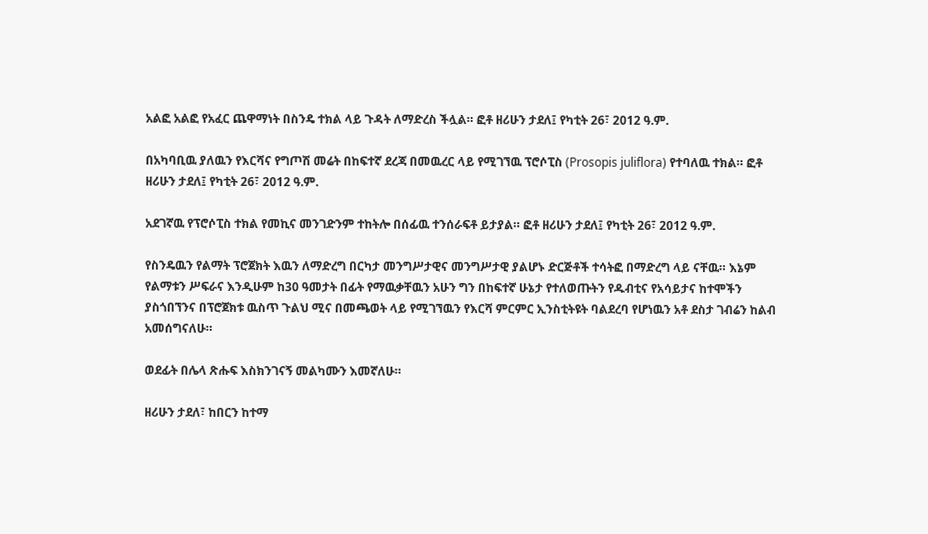አልፎ አልፎ የአፈር ጨዋማነት በስንዴ ተክል ላይ ጉዳት ለማድረስ ችሏል። ፎቶ ዘሪሁን ታደለ፤ የካቲት 26፣ 2012 ዓ.ም.

በአካባቢዉ ያለዉን የእርሻና የግጦሽ መሬት በከፍተኛ ደረጃ በመዉረር ላይ የሚገኘዉ ፕሮሶፒስ (Prosopis juliflora) የተባለዉ ተክል። ፎቶ ዘሪሁን ታደለ፤ የካቲት 26፣ 2012 ዓ.ም.

አደገኛዉ የፕሮሶፒስ ተክል የመኪና መንገድንም ተከትሎ በሰፊዉ ተንሰራፍቶ ይታያል። ፎቶ ዘሪሁን ታደለ፤ የካቲት 26፣ 2012 ዓ.ም.

የስንዴዉን የልማት ፕሮጀክት እዉን ለማድረግ በርካታ መንግሥታዊና መንግሥታዊ ያልሆኑ ድርጅቶች ተሳትፎ በማድረግ ላይ ናቸዉ። እኔም የልማቱን ሥፍራና እንዲሁም ከ30 ዓመታት በፊት የማዉቃቸዉን አሁን ግን በከፍተኛ ሁኔታ የተለወጡትን የዱብቲና የአሳይታና ከተሞችን ያስጎበኘንና በፕሮጀክቱ ዉስጥ ጉልህ ሚና በመጫወት ላይ የሚገኘዉን የእርሻ ምርምር ኢንስቲትዩት ባልደረባ የሆነዉን አቶ ደስታ ገብሬን ከልብ አመሰግናለሁ።

ወደፊት በሌላ ጽሑፍ እስክንገናኝ መልካሙን እመኛለሁ።

ዘሪሁን ታደለ፣ ከበርን ከተማ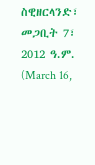ስዊዘርላንድ፣ መጋቢት 7፣ 2012 ዓ.ም. (March 16,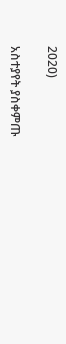2020)

አስተያየት ያስቀምጡ